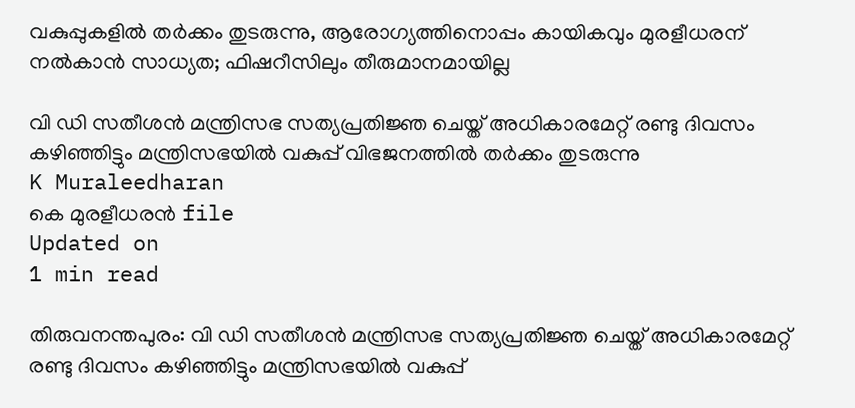വകുപ്പുകളില്‍ തര്‍ക്കം തുടരുന്നു, ആരോഗ്യത്തിനൊപ്പം കായികവും മുരളീധരന് നല്‍കാന്‍ സാധ്യത; ഫിഷറീസിലും തീരുമാനമായില്ല

വി ഡി സതീശന്‍ മന്ത്രിസഭ സത്യപ്രതിജ്ഞ ചെയ്ത് അധികാരമേറ്റ് രണ്ടു ദിവസം കഴിഞ്ഞിട്ടും മന്ത്രിസഭയില്‍ വകുപ്പ് വിഭജനത്തില്‍ തര്‍ക്കം തുടരുന്നു
K Muraleedharan
കെ മുരളീധരന്‍ file
Updated on
1 min read

തിരുവനന്തപുരം: വി ഡി സതീശന്‍ മന്ത്രിസഭ സത്യപ്രതിജ്ഞ ചെയ്ത് അധികാരമേറ്റ് രണ്ടു ദിവസം കഴിഞ്ഞിട്ടും മന്ത്രിസഭയില്‍ വകുപ്പ്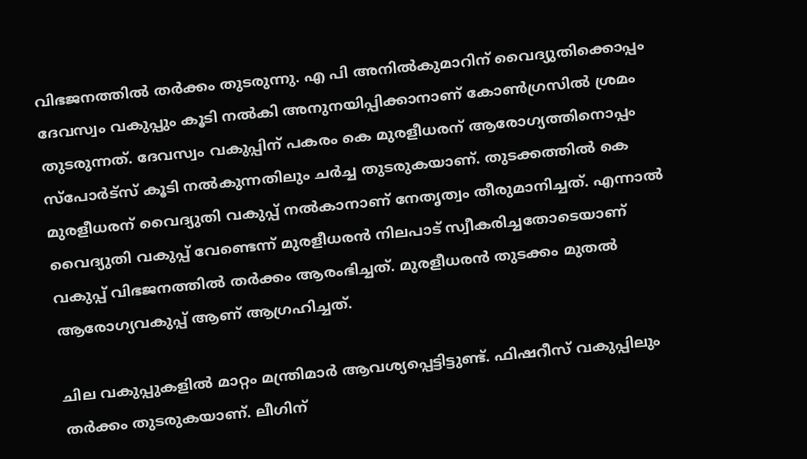വിഭജനത്തില്‍ തര്‍ക്കം തുടരുന്നു. എ പി അനില്‍കുമാറിന് വൈദ്യുതിക്കൊപ്പം ദേവസ്വം വകുപ്പും കൂടി നല്‍കി അനുനയിപ്പിക്കാനാണ് കോണ്‍ഗ്രസില്‍ ശ്രമം തുടരുന്നത്. ദേവസ്വം വകുപ്പിന് പകരം കെ മുരളീധരന് ആരോഗ്യത്തിനൊപ്പം സ്‌പോര്‍ട്‌സ് കൂടി നല്‍കുന്നതിലും ചര്‍ച്ച തുടരുകയാണ്. തുടക്കത്തില്‍ കെ മുരളീധരന് വൈദ്യുതി വകുപ്പ് നല്‍കാനാണ് നേതൃത്വം തീരുമാനിച്ചത്. എന്നാല്‍ വൈദ്യുതി വകുപ്പ് വേണ്ടെന്ന് മുരളീധരന്‍ നിലപാട് സ്വീകരിച്ചതോടെയാണ് വകുപ്പ് വിഭജനത്തില്‍ തര്‍ക്കം ആരംഭിച്ചത്. മുരളീധരന്‍ തുടക്കം മുതല്‍ ആരോഗ്യവകുപ്പ് ആണ് ആഗ്രഹിച്ചത്.

ചില വകുപ്പുകളില്‍ മാറ്റം മന്ത്രിമാര്‍ ആവശ്യപ്പെട്ടിട്ടുണ്ട്. ഫിഷറീസ് വകുപ്പിലും തര്‍ക്കം തുടരുകയാണ്. ലീഗിന്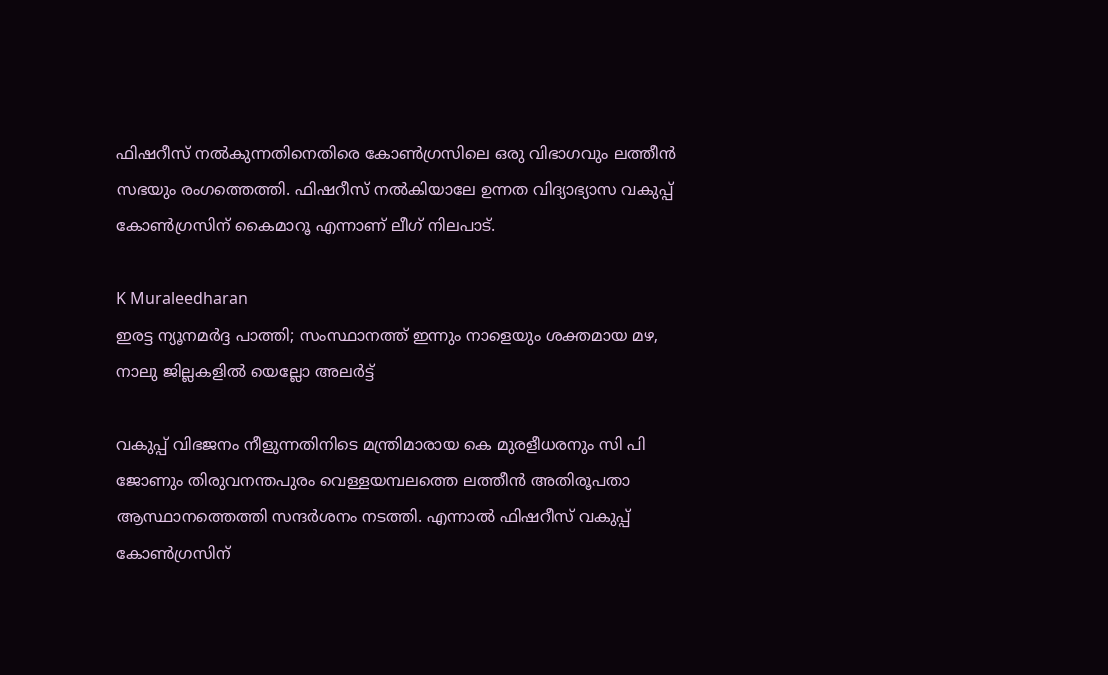ഫിഷറീസ് നല്‍കുന്നതിനെതിരെ കോണ്‍ഗ്രസിലെ ഒരു വിഭാഗവും ലത്തീന്‍ സഭയും രംഗത്തെത്തി. ഫിഷറീസ് നല്‍കിയാലേ ഉന്നത വിദ്യാഭ്യാസ വകുപ്പ് കോണ്‍ഗ്രസിന് കൈമാറൂ എന്നാണ് ലീഗ് നിലപാട്.

K Muraleedharan
ഇരട്ട ന്യൂനമര്‍ദ്ദ പാത്തി; സംസ്ഥാനത്ത് ഇന്നും നാളെയും ശക്തമായ മഴ, നാലു ജില്ലകളില്‍ യെല്ലോ അലര്‍ട്ട്

വകുപ്പ് വിഭജനം നീളുന്നതിനിടെ മന്ത്രിമാരായ കെ മുരളീധരനും സി പി ജോണും തിരുവനന്തപുരം വെള്ളയമ്പലത്തെ ലത്തീന്‍ അതിരൂപതാ ആസ്ഥാനത്തെത്തി സന്ദര്‍ശനം നടത്തി. എന്നാല്‍ ഫിഷറീസ് വകുപ്പ് കോണ്‍ഗ്രസിന്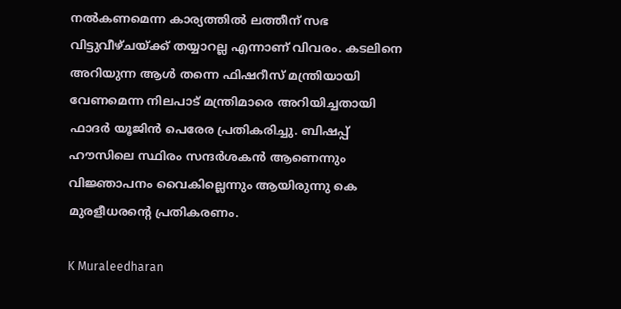നല്‍കണമെന്ന കാര്യത്തില്‍ ലത്തീന് സഭ വിട്ടുവീഴ്ചയ്ക്ക് തയ്യാറല്ല എന്നാണ് വിവരം. കടലിനെ അറിയുന്ന ആള്‍ തന്നെ ഫിഷറീസ് മന്ത്രിയായി വേണമെന്ന നിലപാട് മന്ത്രിമാരെ അറിയിച്ചതായി ഫാദര്‍ യൂജിന്‍ പെരേര പ്രതികരിച്ചു. ബിഷപ്പ് ഹൗസിലെ സ്ഥിരം സന്ദര്‍ശകന്‍ ആണെന്നും വിജ്ഞാപനം വൈകില്ലെന്നും ആയിരുന്നു കെ മുരളീധരന്റെ പ്രതികരണം.

K Muraleedharan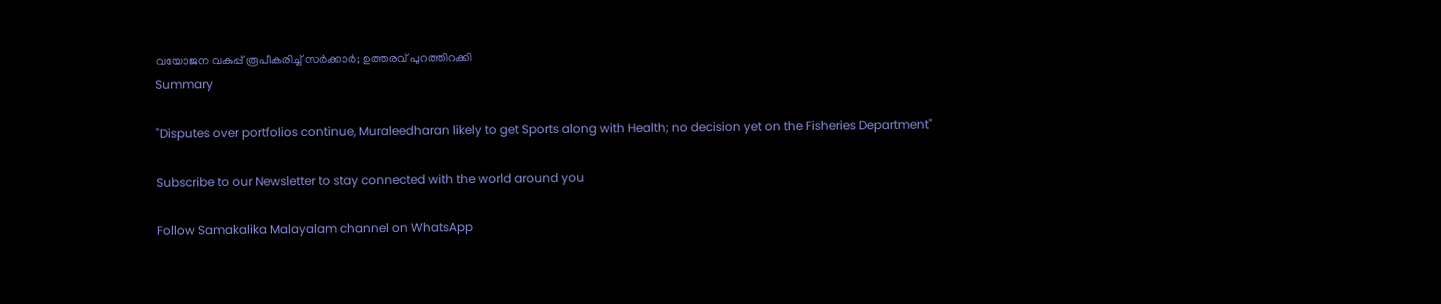വയോജന വകുപ്പ് രൂപീകരിച്ച് സർക്കാർ; ഉത്തരവ് പുറത്തിറക്കി
Summary

"Disputes over portfolios continue, Muraleedharan likely to get Sports along with Health; no decision yet on the Fisheries Department"

Subscribe to our Newsletter to stay connected with the world around you

Follow Samakalika Malayalam channel on WhatsApp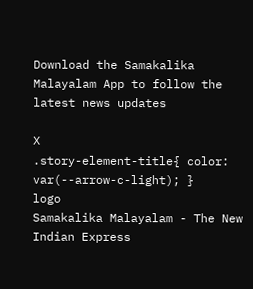Download the Samakalika Malayalam App to follow the latest news updates

X
.story-element-title{ color: var(--arrow-c-light); }
logo
Samakalika Malayalam - The New Indian Express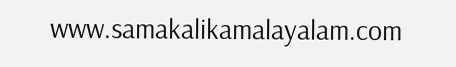www.samakalikamalayalam.com